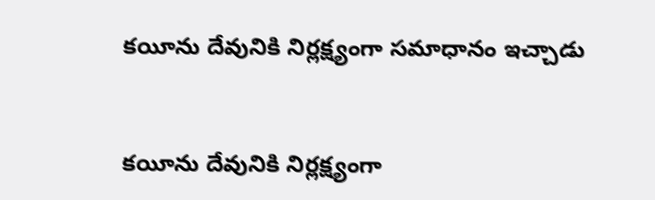కయీను దేవునికి నిర్లక్ష్యంగా సమాధానం ఇచ్చాడు


కయీను దేవునికి నిర్లక్ష్యంగా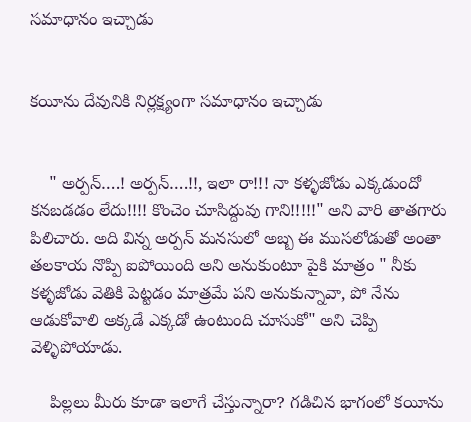సమాధానం ఇచ్చాడు


కయీను దేవునికి నిర్లక్ష్యంగా సమాధానం ఇచ్చాడు


    " అర్పన్….! అర్పన్….!!, ఇలా రా!!! నా కళ్ళజోడు ఎక్కడుందో కనబడడం లేదు!!!! కొంచెం చూసిద్దువు గాని!!!!!" అని వారి తాతగారు పిలిచారు. అది విన్న అర్పన్ మనసులో అబ్బ ఈ ముసలోడుతో అంతా తలకాయ నొప్పి ఐపోయింది అని అనుకుంటూ పైకి మాత్రం " నీకు కళ్ళజోడు వెతికి పెట్టడం మాత్రమే పని అనుకున్నావా, పో నేను ఆడుకోవాలి అక్కడే ఎక్కడో ఉంటుంది చూసుకో" అని చెప్పి వెళ్ళిపోయాడు.

    పిల్లలు మీరు కూడా ఇలాగే చేస్తున్నారా? గడిచిన భాగంలో కయీను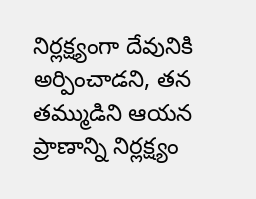నిర్లక్ష్యంగా దేవునికి అర్పించాడని, తన తమ్ముడిని ఆయన ప్రాణాన్ని నిర్లక్ష్యం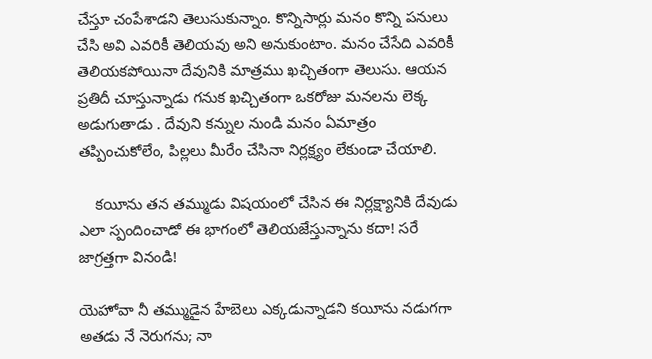చేస్తూ చంపేశాడని తెలుసుకున్నాం. కొన్నిసార్లు మనం కొన్ని పనులు చేసి అవి ఎవరికీ తెలియవు అని అనుకుంటాం. మనం చేసేది ఎవరికీ తెలియకపోయినా దేవునికి మాత్రము ఖచ్చితంగా తెలుసు. ఆయన ప్రతిదీ చూస్తున్నాడు గనుక ఖచ్చితంగా ఒకరోజు మనలను లెక్క అడుగుతాడు . దేవుని కన్నుల నుండి మనం ఏమాత్రం తప్పించుకోలేం, పిల్లలు మీరేం చేసినా నిర్లక్ష్యం లేకుండా చేయాలి.

    కయీను తన తమ్ముడు విషయంలో చేసిన ఈ నిర్లక్ష్యానికి దేవుడు ఎలా స్పందించాడో ఈ భాగంలో తెలియజేస్తున్నాను కదా! సరే జాగ్రత్తగా వినండి!

యెహోవా నీ తమ్ముడైన హేబెలు ఎక్కడున్నాడని కయీను నడుగగా అతడు నే నెరుగను; నా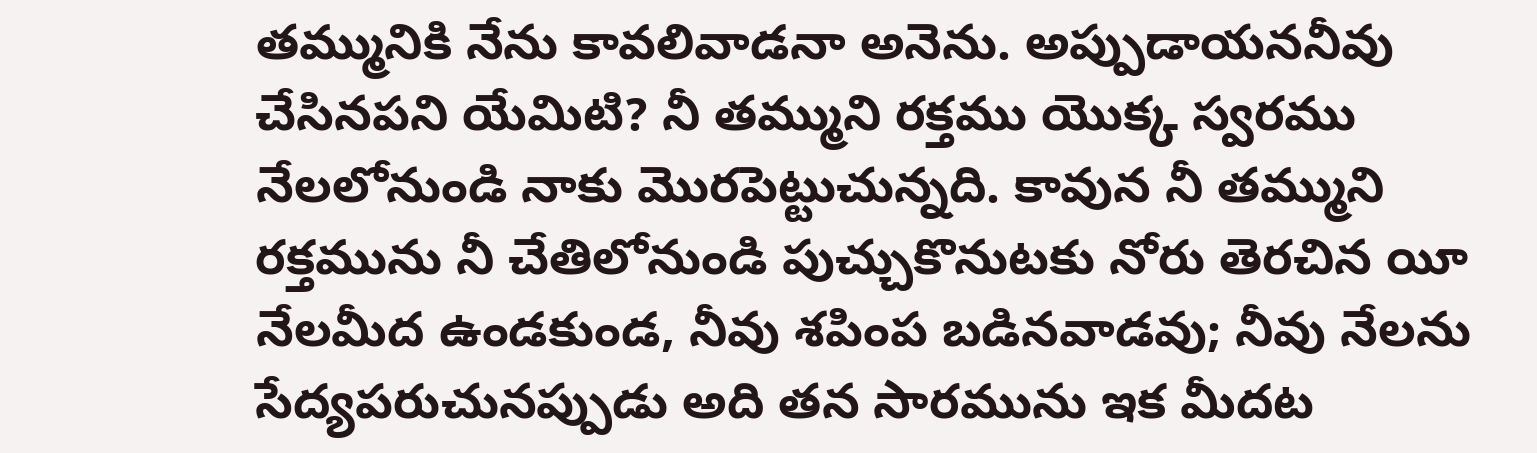తమ్మునికి నేను కావలివాడనా అనెను. అప్పుడాయననీవు చేసినపని యేమిటి? నీ తమ్ముని రక్తము యొక్క స్వరము నేలలోనుండి నాకు మొరపెట్టుచున్నది. కావున నీ తమ్ముని రక్తమును నీ చేతిలోనుండి పుచ్చుకొనుటకు నోరు తెరచిన యీ నేలమీద ఉండకుండ, నీవు శపింప బడినవాడవు; నీవు నేలను సేద్యపరుచునప్పుడు అది తన సారమును ఇక మీదట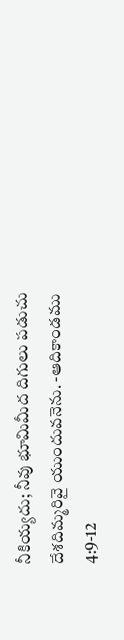నీకియ్యదు; నీవు భూమిమీద దిగులు పడుచు దేశదిమ్మరివై యుందువనెను. -ఆదికాండము 4:9-12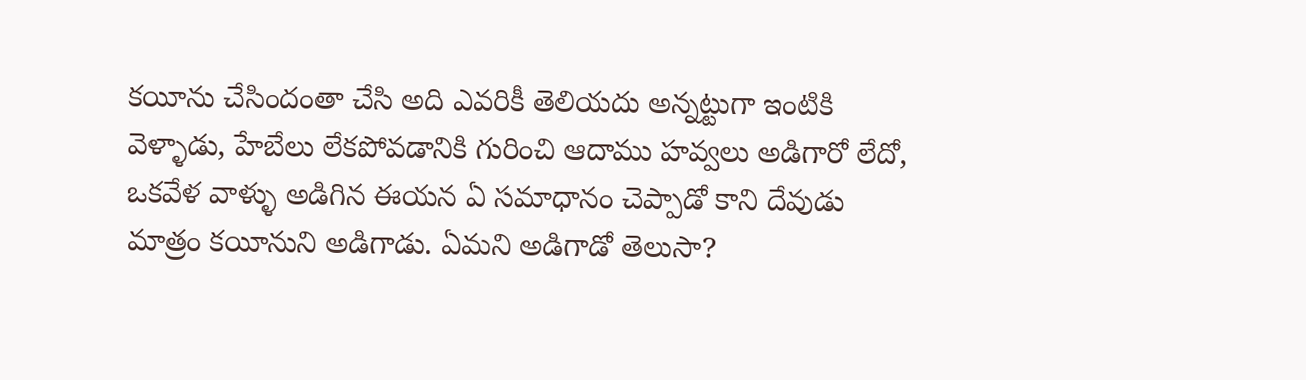కయీను చేసిందంతా చేసి అది ఎవరికీ తెలియదు అన్నట్టుగా ఇంటికి వెళ్ళాడు, హేబేలు లేకపోవడానికి గురించి ఆదాము హవ్వలు అడిగారో లేదో, ఒకవేళ వాళ్ళు అడిగిన ఈయన ఏ సమాధానం చెప్పాడో కాని దేవుడు మాత్రం కయీనుని అడిగాడు. ఏమని అడిగాడో తెలుసా?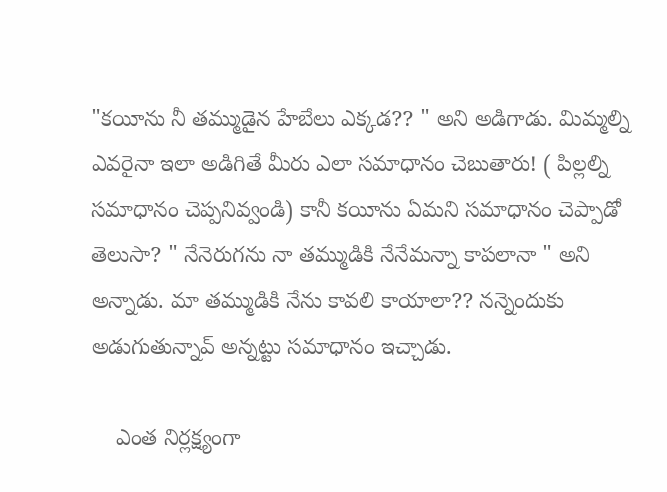"కయీను నీ తమ్ముడైన హేబేలు ఎక్కడ?? " అని అడిగాడు. మిమ్మల్ని ఎవరైనా ఇలా అడిగితే మీరు ఎలా సమాధానం చెబుతారు! ( పిల్లల్ని సమాధానం చెప్పనివ్వండి) కానీ కయీను ఏమని సమాధానం చెప్పాడో తెలుసా? " నేనెరుగను నా తమ్ముడికి నేనేమన్నా కాపలానా " అని అన్నాడు. మా తమ్ముడికి నేను కావలి కాయాలా?? నన్నెందుకు అడుగుతున్నావ్ అన్నట్టు సమాధానం ఇచ్చాడు.

    ఎంత నిర్లక్ష్యంగా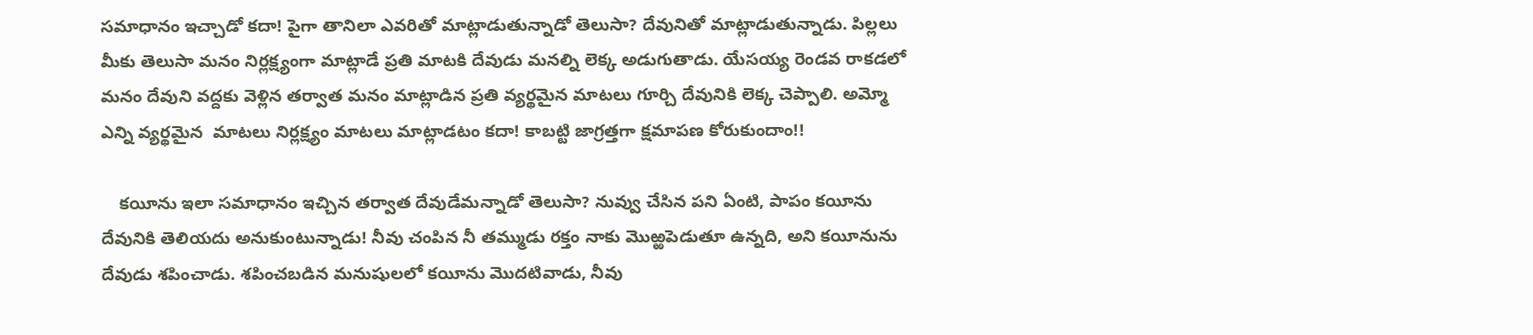సమాధానం ఇచ్చాడో కదా! పైగా తానిలా ఎవరితో మాట్లాడుతున్నాడో తెలుసా? దేవునితో మాట్లాడుతున్నాడు. పిల్లలు మీకు తెలుసా మనం నిర్లక్ష్యంగా మాట్లాడే ప్రతి మాటకి దేవుడు మనల్ని లెక్క అడుగుతాడు. యేసయ్య రెండవ రాకడలో మనం దేవుని వద్దకు వెళ్లిన తర్వాత మనం మాట్లాడిన ప్రతి వ్యర్థమైన మాటలు గూర్చి దేవునికి లెక్క చెప్పాలి. అమ్మో ఎన్ని వ్యర్థమైన  మాటలు నిర్లక్ష్యం మాటలు మాట్లాడటం కదా! కాబట్టి జాగ్రత్తగా క్షమాపణ కోరుకుందాం!!

    కయీను ఇలా సమాధానం ఇచ్చిన తర్వాత దేవుడేమన్నాడో తెలుసా? నువ్వు చేసిన పని ఏంటి, పాపం కయీను దేవునికి తెలియదు అనుకుంటున్నాడు! నీవు చంపిన నీ తమ్ముడు రక్తం నాకు మొఱ్ఱపెడుతూ ఉన్నది, అని కయీనును దేవుడు శపించాడు. శపించబడిన మనుషులలో కయీను మొదటివాడు, నీవు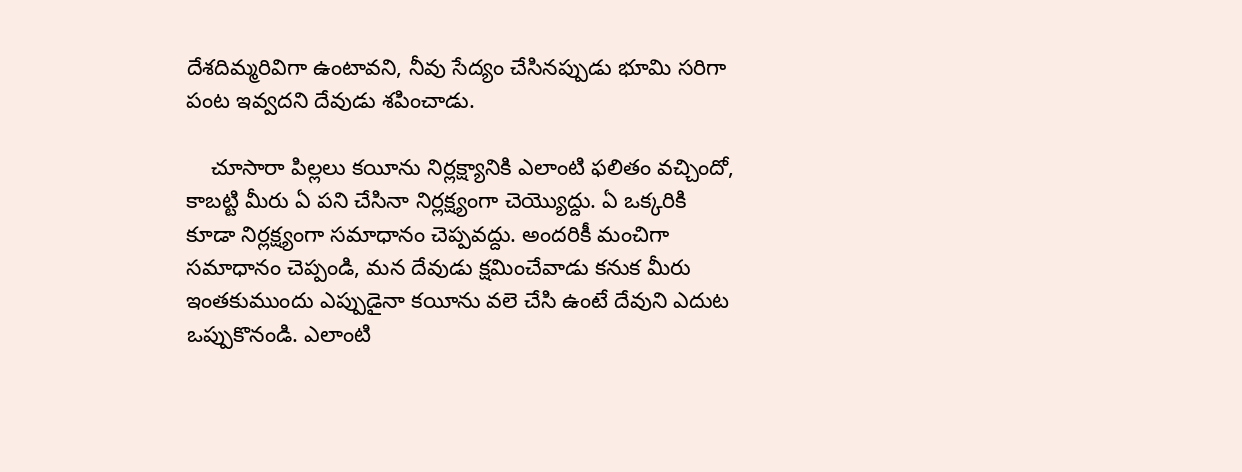దేశదిమ్మరివిగా ఉంటావని, నీవు సేద్యం చేసినప్పుడు భూమి సరిగా పంట ఇవ్వదని దేవుడు శపించాడు.

    చూసారా పిల్లలు కయీను నిర్లక్ష్యానికి ఎలాంటి ఫలితం వచ్చిందో, కాబట్టి మీరు ఏ పని చేసినా నిర్లక్ష్యంగా చెయ్యొద్దు. ఏ ఒక్కరికి కూడా నిర్లక్ష్యంగా సమాధానం చెప్పవద్దు. అందరికీ మంచిగా సమాధానం చెప్పండి, మన దేవుడు క్షమించేవాడు కనుక మీరు ఇంతకుముందు ఎప్పుడైనా కయీను వలె చేసి ఉంటే దేవుని ఎదుట ఒప్పుకొనండి. ఎలాంటి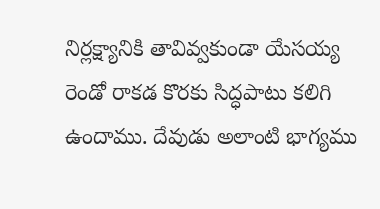నిర్లక్ష్యానికి తావివ్వకుండా యేసయ్య రెండో రాకడ కొరకు సిద్ధపాటు కలిగి ఉందాము. దేవుడు అలాంటి భాగ్యము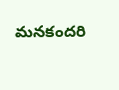మనకందరి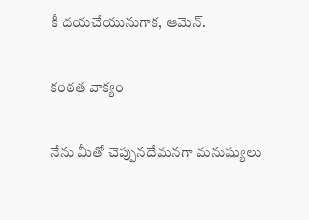కీ దయచేయునుగాక, ఆమెన్.

కంఠత వాక్యం

నేను మీతో చెప్పునదేమనగా మనుష్యులు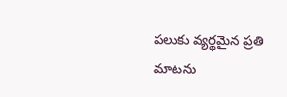పలుకు వ్యర్థమైన ప్రతి మాటను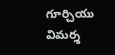గూర్చియు విమర్శ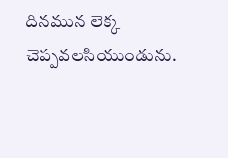దినమున లెక్క చెప్పవలసియుండును.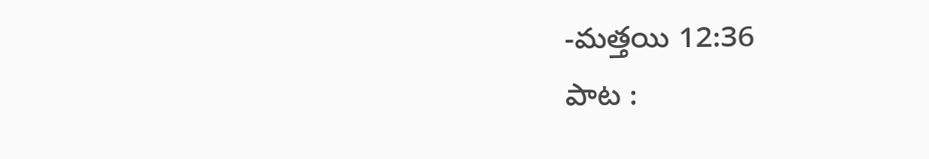-మత్తయి 12:36
పాట :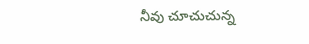నీవు చూచుచున్న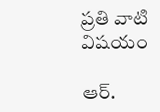ప్రతి వాటి విషయం

ఆర్.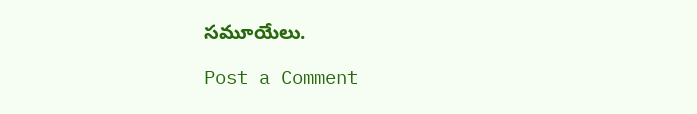సమూయేలు.

Post a Comment